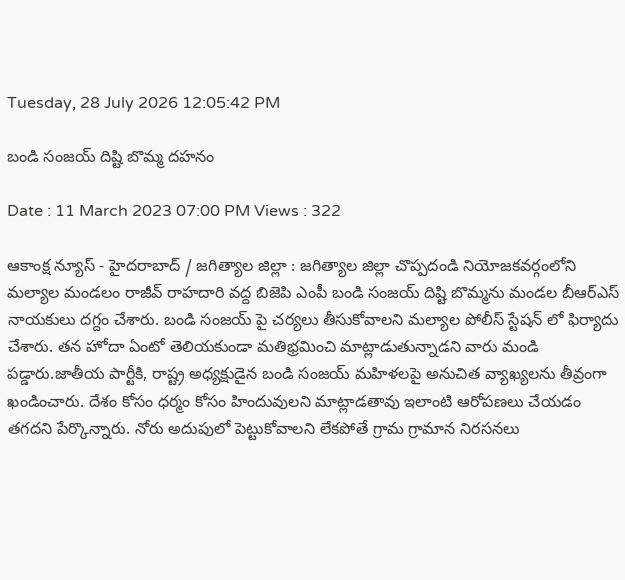Tuesday, 28 July 2026 12:05:42 PM

బండి సంజయ్ దిష్టి బొమ్మ దహనం

Date : 11 March 2023 07:00 PM Views : 322

ఆకాంక్ష న్యూస్ - హైదరాబాద్ / జగిత్యాల జిల్లా : జగిత్యాల జిల్లా చొప్పదండి నియోజకవర్గంలోని మల్యాల మండలం రాజీవ్ రాహదారి వద్ద బిజెపి ఎంపీ బండి సంజయ్ దిష్టి బొమ్మను మండల బీఆర్ఎస్ నాయకులు దగ్దం చేశారు. బండి సంజయ్ పై చర్యలు తీసుకోవాలని మల్యాల పోలీస్ స్టేషన్ లో ఫిర్యాదు చేశారు. తన హోదా ఏంటో తెలియకుండా మతిభ్రమించి మాట్లాడుతున్నాడని వారు మండి పడ్డారు.జాతీయ పార్టీకి, రాష్ట్ర అధ్యక్షుడైన బండి సంజయ్ మహిళలపై అనుచిత వ్యాఖ్యలను తీవ్రంగా ఖండించారు. దేశం కోసం ధర్మం కోసం హిందువులని మాట్లాడతావు ఇలాంటి ఆరోపణలు చేయడం తగదని పేర్కొన్నారు. నోరు అదుపులో పెట్టుకోవాలని లేకపోతే గ్రామ గ్రామాన నిరసనలు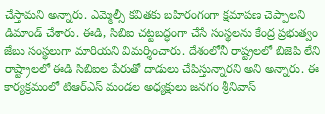చేస్తామని అన్నారు. ఎమ్మెల్సీ కవితకు బహిరంగంగా క్షమాపణ చెప్పాలని డిమాండ్ చేశారు. ఈడి, సిబిఐ చట్టబద్ధంగా చేసే సంస్థలను కేంద్ర ప్రభుత్వం జేబు సంస్థలుగా మారియని విమర్శించారు. దేశంలోనీ రాష్ట్రలలో బిజెపి లేని రాష్ట్రాలలో ఈడి సిబిఐల పేరుతో దాడులు చేపిస్తున్నారని అని అన్నారు. ఈ కార్యక్రమంలో టిఆర్ఎస్ మండల అధ్యక్షులు జనగం శ్రీనివాస్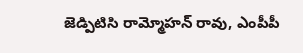జెడ్పిటిసి రామ్మోహన్ రావు, ఎంపీపీ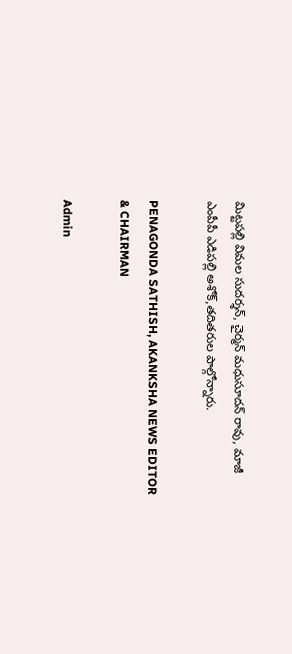మిట్టపల్లి విమల సుదర్శన్, చైర్మన్ మధుసూదన్ రావు, మాజీ ఎంపీపీ ఎడిపల్లి అశోక్,తదితరుల పాల్గోన్నారు.

PENAGONDA SATHISH, AKANKSHA NEWS EDITOR & CHAIRMAN

Admin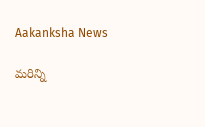Aakanksha News

మరిన్ని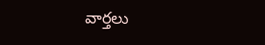వార్తలు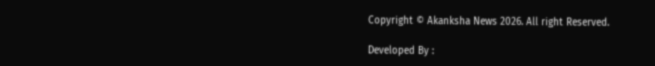Copyright © Akanksha News 2026. All right Reserved.

Developed By :